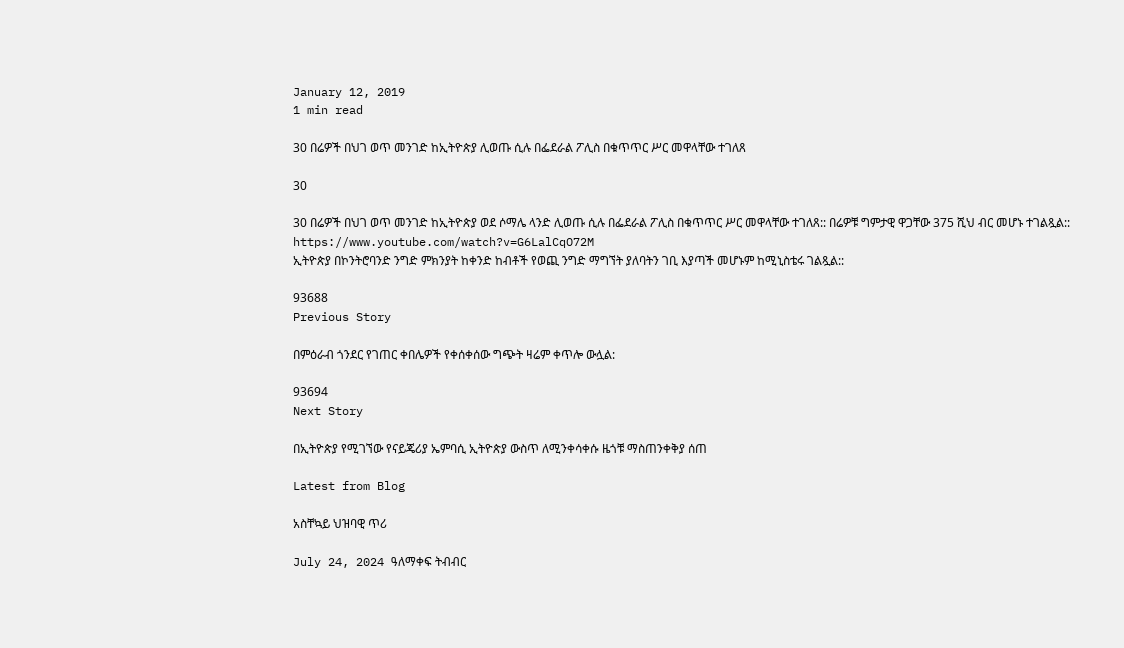January 12, 2019
1 min read

30 በሬዎች በህገ ወጥ መንገድ ከኢትዮጵያ ሊወጡ ሲሉ በፌደራል ፖሊስ በቁጥጥር ሥር መዋላቸው ተገለጸ

30

30 በሬዎች በህገ ወጥ መንገድ ከኢትዮጵያ ወደ ሶማሌ ላንድ ሊወጡ ሲሉ በፌደራል ፖሊስ በቁጥጥር ሥር መዋላቸው ተገለጸ:: በሬዎቹ ግምታዊ ዋጋቸው 375 ሺህ ብር መሆኑ ተገልጿል::
https://www.youtube.com/watch?v=G6LalCqO72M
ኢትዮጵያ በኮንትሮባንድ ንግድ ምክንያት ከቀንድ ከብቶች የወጪ ንግድ ማግኘት ያለባትን ገቢ እያጣች መሆኑም ከሚኒስቴሩ ገልጿል::

93688
Previous Story

በምዕራብ ጎንደር የገጠር ቀበሌዎች የቀሰቀሰው ግጭት ዛሬም ቀጥሎ ውሏል:

93694
Next Story

በኢትዮጵያ የሚገኘው የናይጄሪያ ኤምባሲ ኢትዮጵያ ውስጥ ለሚንቀሳቀሱ ዜጎቹ ማስጠንቀቅያ ሰጠ

Latest from Blog

አስቸኳይ ህዝባዊ ጥሪ

July 24, 2024 ዓለማቀፍ ትብብር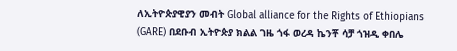ለኢትዮጵያዊያን መብት Global alliance for the Rights of Ethiopians (GARE) በደቡብ ኢትዮጵያ ክልል ገዜ ጎፋ ወረዳ ኬንቾ ሳቻ ጎዝዲ ቀበሌ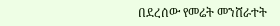በደረሰው የመሬት መንሸራተት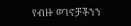የብዙ ወገኖቻችንን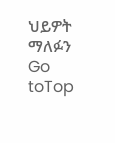ህይዎት ማለፉን
Go toTop